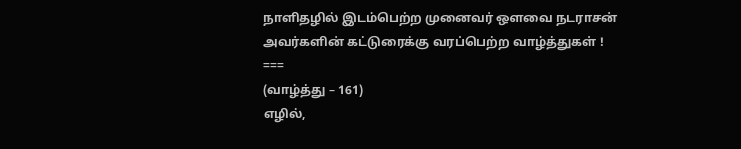நாளிதழில் இடம்பெற்ற முனைவர் ஔவை நடராசன் அவர்களின் கட்டுரைக்கு வரப்பெற்ற வாழ்த்துகள் !
===
(வாழ்த்து – 161)
எழில்,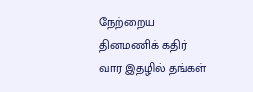நேற்றைய தினமணிக் கதிர் வார இதழில் தங்கள்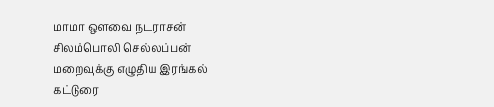மாமா ஔவை நடராசன் சிலம்பொலி செல்லப்பன் மறைவுக்கு எழுதிய இரங்கல் கட்டுரை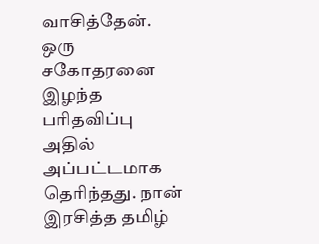வாசித்தேன். ஒரு சகோதரனை இழந்த பரிதவிப்பு அதில் அப்பட்டமாக தெரிந்தது. நான் இரசித்த தமிழ்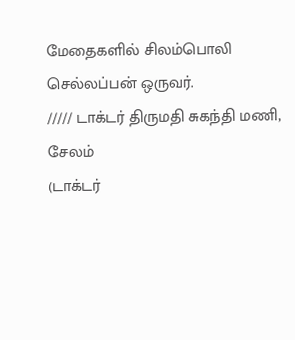மேதைகளில் சிலம்பொலி செல்லப்பன் ஒருவர்.
///// டாக்டர் திருமதி சுகந்தி மணி,
சேலம்
(டாக்டர்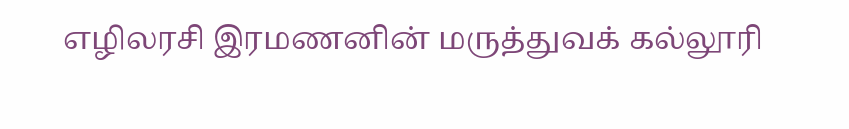எழிலரசி இரமணனின் மருத்துவக் கல்லூரி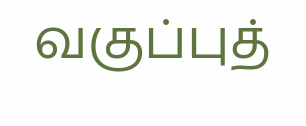வகுப்புத்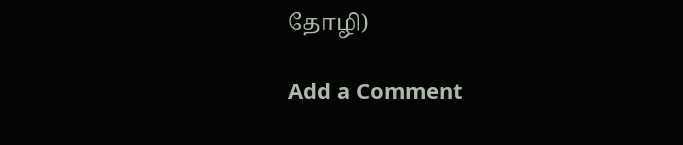தோழி)

Add a Comment